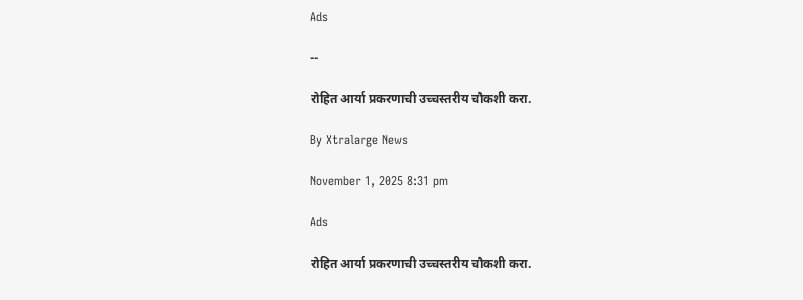Ads

--

रोहित आर्या प्रकरणाची उच्चस्तरीय चौकशी करा.

By Xtralarge News

November 1, 2025 8:31 pm

Ads

रोहित आर्या प्रकरणाची उच्चस्तरीय चौकशी करा.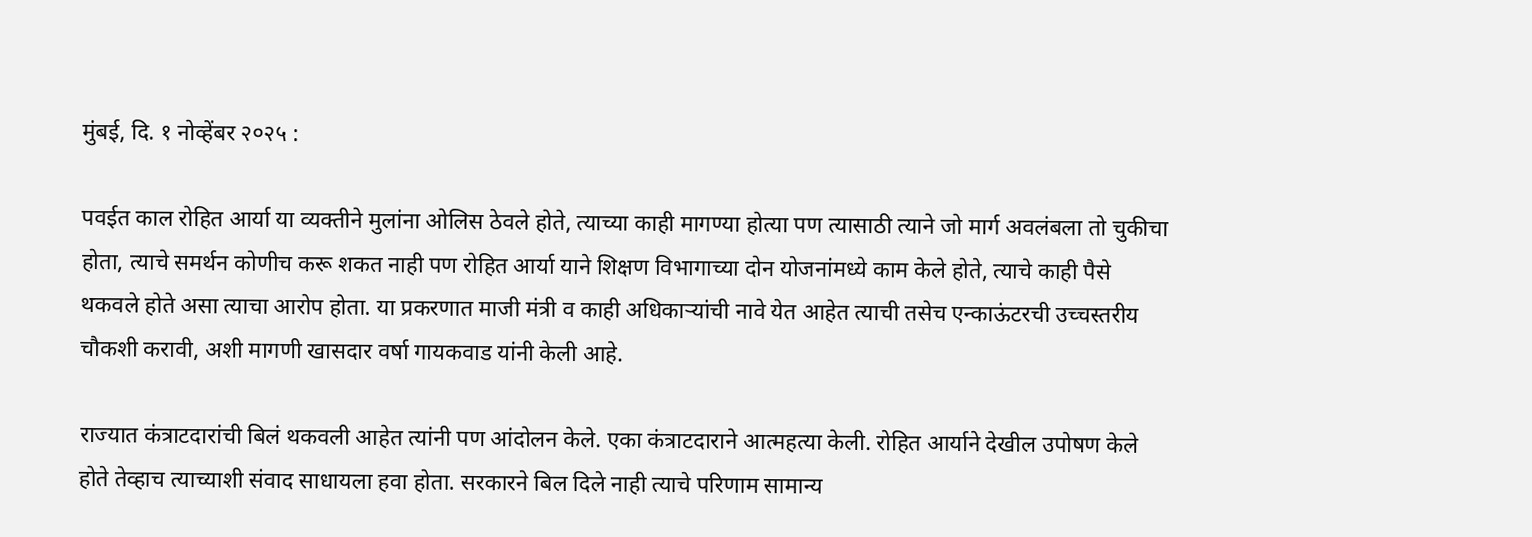मुंबई, दि. १ नोव्हेंबर २०२५ :

पवईत काल रोहित आर्या या व्यक्तीने मुलांना ओलिस ठेवले होते, त्याच्या काही मागण्या होत्या पण त्यासाठी त्याने जो मार्ग अवलंबला तो चुकीचा होता, त्याचे समर्थन कोणीच करू शकत नाही पण रोहित आर्या याने शिक्षण विभागाच्या दोन योजनांमध्ये काम केले होते, त्याचे काही पैसे थकवले होते असा त्याचा आरोप होता. या प्रकरणात माजी मंत्री व काही अधिकाऱ्यांची नावे येत आहेत त्याची तसेच एन्काऊंटरची उच्चस्तरीय चौकशी करावी, अशी मागणी खासदार वर्षा गायकवाड यांनी केली आहे.

राज्यात कंत्राटदारांची बिलं थकवली आहेत त्यांनी पण आंदोलन केले. एका कंत्राटदाराने आत्महत्या केली. रोहित आर्याने देखील उपोषण केले होते तेव्हाच त्याच्याशी संवाद साधायला हवा होता. सरकारने बिल दिले नाही त्याचे परिणाम सामान्य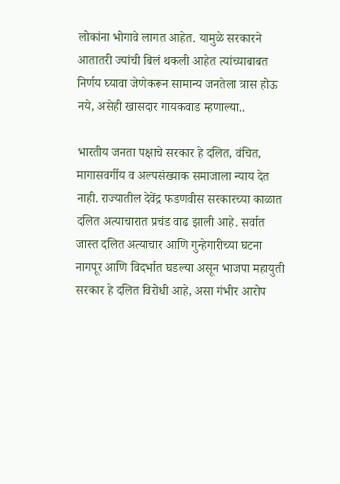लोकांना भोगावे लागत आहेत. यामुळे सरकारने आतातरी ज्यांची बिलं थकली आहेत त्यांच्याबाबत निर्णय घ्यावा जेणेकरून सामान्य जनतेला त्रास होऊ नये, असेही खासदार गायकवाड म्हणाल्या..

भारतीय जनता पक्षाचे सरकार हे दलित, वंचित, मागासवर्गीय व अल्पसंख्याक समाजाला न्याय देत नाही. राज्यातील देवेंद्र फडणवीस सरकारच्या काळात दलित अत्याचारात प्रचंड वाढ झाली आहे. सर्वात जास्त दलित अत्याचार आणि गुन्हेगारीच्या घटना नागपूर आणि विदर्भात घडल्या असून भाजपा महायुती सरकार हे दलित विरोधी आहे, असा गंभीर आरोप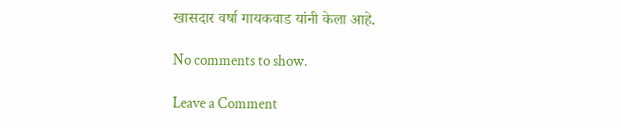खासदार वर्षा गायकवाड यांनी केला आहे.

No comments to show.

Leave a Comment